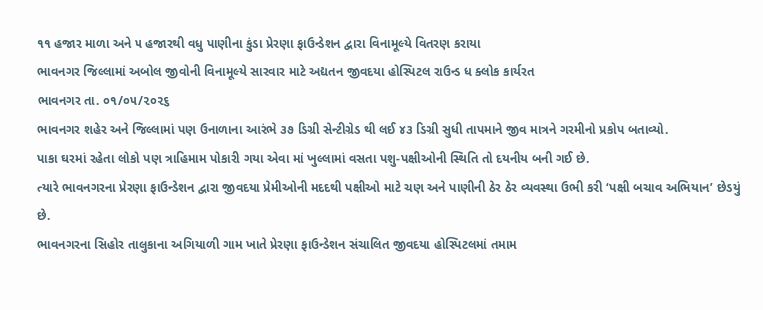૧૧ હજાર માળા અને ૫ હજારથી વધુ પાણીના કુંડા પ્રેરણા ફાઉન્ડેશન દ્વારા વિનામૂલ્યે વિતરણ કરાયા
ભાવનગર જિલ્લામાં અબોલ જીવોની વિનામૂલ્યે સારવાર માટે અદ્યતન જીવદયા હોસ્પિટલ રાઉન્ડ ધ ક્લોક કાર્યરત
ભાવનગર તા. ૦૧/૦૫/૨૦૨૬
ભાવનગર શહેર અને જિલ્લામાં પણ ઉનાળાના આરંભે ૩૭ ડિગ્રી સેન્ટીગ્રેડ થી લઈ ૪૩ ડિગ્રી સુધી તાપમાને જીવ માત્રને ગરમીનો પ્રકોપ બતાવ્યો.
પાકા ઘરમાં રહેતા લોકો પણ ત્રાહિમામ પોકારી ગયા એવા માં ખુલ્લામાં વસતા પશુ-પક્ષીઓની સ્થિતિ તો દયનીય બની ગઈ છે.
ત્યારે ભાવનગરના પ્રેરણા ફાઉન્ડેશન દ્વારા જીવદયા પ્રેમીઓની મદદથી પક્ષીઓ માટે ચણ અને પાણીની ઠેર ઠેર વ્યવસ્થા ઉભી કરી ‘પક્ષી બચાવ અભિયાન’ છેડયું છે.
ભાવનગરના સિહોર તાલુકાના અગિયાળી ગામ ખાતે પ્રેરણા ફાઉન્ડેશન સંચાલિત જીવદયા હોસ્પિટલમાં તમામ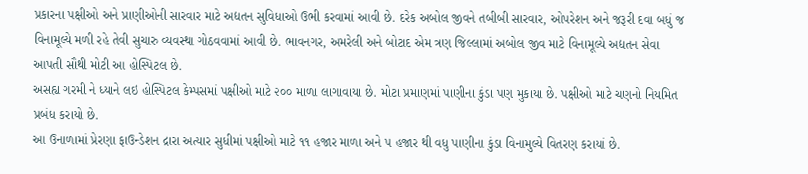પ્રકારના પક્ષીઓ અને પ્રાણીઓની સારવાર માટે અદ્યતન સુવિધાઓ ઉભી કરવામાં આવી છે. દરેક અબોલ જીવને તબીબી સારવાર, ઓપરેશન અને જરૂરી દવા બધું જ વિનામૂલ્યે મળી રહે તેવી સુચારુ વ્યવસ્થા ગોઠવવામાં આવી છે. ભાવનગર, અમરેલી અને બોટાદ એમ ત્રણ જિલ્લામાં અબોલ જીવ માટે વિનામૂલ્યે અદ્યતન સેવા આપતી સૌથી મોટી આ હોસ્પિટલ છે.
અસહ્ય ગરમી ને ધ્યાને લઇ હોસ્પિટલ કેમ્પસમાં પક્ષીઓ માટે ૨૦૦ માળા લાગાવાયા છે. મોટા પ્રમાણમાં પાણીના કુંડા પણ મુકાયા છે. પક્ષીઓ માટે ચણનો નિયમિત પ્રબંધ કરાયો છે.
આ ઉનાળામાં પ્રેરણા ફાઉન્ડેશન દ્રારા અત્યાર સુધીમાં પક્ષીઓ માટે ૧૧ હજાર માળા અને ૫ હજાર થી વધુ પાણીના કુંડા વિનામુલ્યે વિતરણ કરાયાં છે.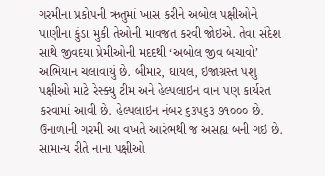ગરમીના પ્રકોપની ઋતુમાં ખાસ કરીને અબોલ પક્ષીઓને પાણીના કુંડા મુકી તેઓની માવજત કરવી જોઇએ. તેવા સંદેશ સાથે જીવદયા પ્રેમીઓની મદદથી ‘અબોલ જીવ બચાવો’ અભિયાન ચલાવાયું છે. બીમાર, ઘાયલ, ઇજાગ્રસ્ત પશુ પક્ષીઓ માટે રેસ્ક્યુ ટીમ અને હેલ્પલાઇન વાન પણ કાર્યરત કરવામાં આવી છે. હેલ્પલાઇન નંબર ૬૩૫૬૩ ૭૧૦૦૦ છે.
ઉનાળાની ગરમી આ વખતે આરંભથી જ અસહ્ય બની ગઇ છે. સામાન્ય રીતે નાના પક્ષીઓ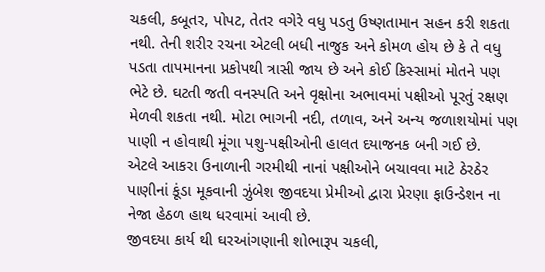ચકલી, કબૂતર, પોપટ, તેતર વગેરે વધુ પડતુ ઉષ્ણતામાન સહન કરી શકતા નથી. તેની શરીર રચના એટલી બધી નાજુક અને કોમળ હોય છે કે તે વધુ પડતા તાપમાનના પ્રકોપથી ત્રાસી જાય છે અને કોઈ કિસ્સામાં મોતને પણ ભેટે છે. ઘટતી જતી વનસ્પતિ અને વૃક્ષોના અભાવમાં પક્ષીઓ પૂરતું રક્ષણ મેળવી શકતા નથી. મોટા ભાગની નદી, તળાવ, અને અન્ય જળાશયોમાં પણ પાણી ન હોવાથી મૂંગા પશુ-પક્ષીઓની હાલત દયાજનક બની ગઈ છે.
એટલે આકરા ઉનાળાની ગરમીથી નાનાં પક્ષીઓને બચાવવા માટે ઠેરઠેર પાણીનાં કૂંડા મૂકવાની ઝુંબેશ જીવદયા પ્રેમીઓ દ્વારા પ્રેરણા ફાઉન્ડેશન ના નેજા હેઠળ હાથ ધરવામાં આવી છે.
જીવદયા કાર્ય થી ઘરઆંગણાની શોભારૂપ ચકલી,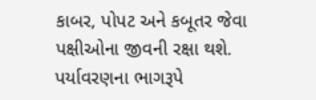કાબર, પોપટ અને કબૂતર જેવા પક્ષીઓના જીવની રક્ષા થશે. પર્યાવરણના ભાગરૂપે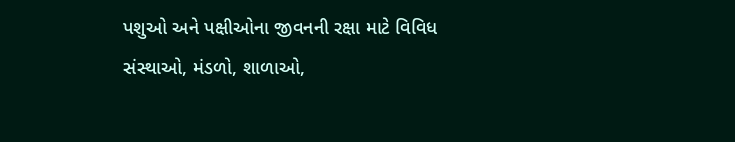પશુઓ અને પક્ષીઓના જીવનની રક્ષા માટે વિવિધ સંસ્થાઓ, મંડળો, શાળાઓ,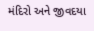મંદિરો અને જીવદયા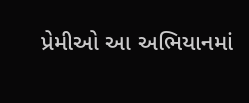પ્રેમીઓ આ અભિયાનમાં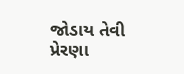જોડાય તેવી પ્રેરણા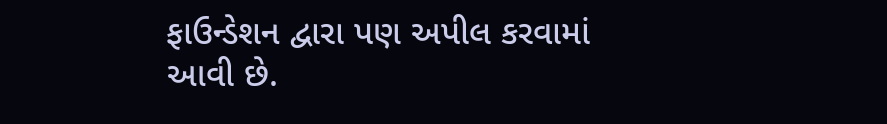ફાઉન્ડેશન દ્વારા પણ અપીલ કરવામાં આવી છે.